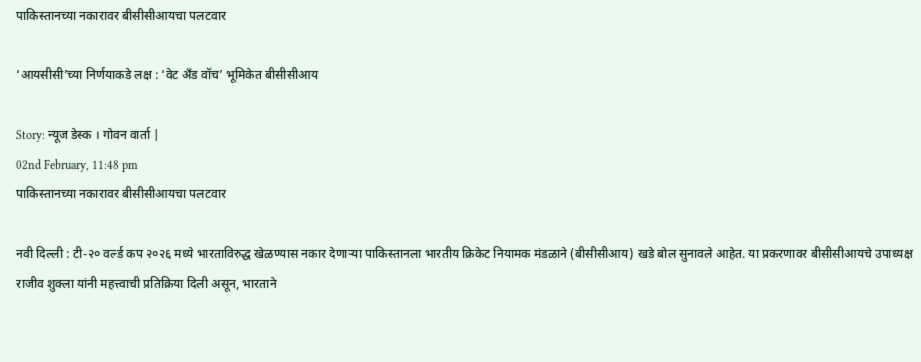पाकिस्तानच्या नकारावर बीसीसीआयचा पलटवार

‘आयसीसी’च्या निर्णयाकडे लक्ष : ‘वेट अँड वॉच’ भूमिकेत बीसीसीआय

Story: न्यूज डेस्क । गोवन वार्ता |
02nd February, 11:48 pm
पाकिस्तानच्या नकारावर बीसीसीआयचा पलटवार

नवी दिल्ली : टी-२० वर्ल्ड कप २०२६ मध्ये भारताविरुद्ध खेळण्यास नकार देणाऱ्या पाकिस्तानला भारतीय क्रिकेट नियामक मंडळाने (बीसीसीआय) खडे बोल सुनावले आहेत. या प्रकरणावर बीसीसीआयचे उपाध्यक्ष राजीव शुक्ला यांनी महत्त्वाची प्रतिक्रिया दिली असून, भारताने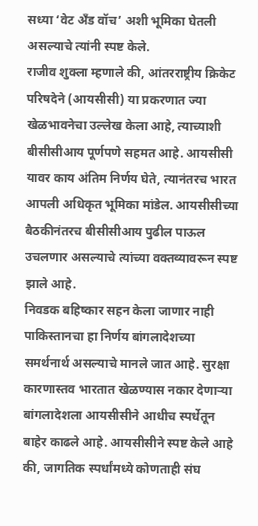सध्या ‘वेट अँड वॉच’ अशी भूमिका घेतली असल्याचे त्यांनी स्पष्ट केले.
राजीव शुक्ला म्हणाले की, आंतरराष्ट्रीय क्रिकेट परिषदेने (आयसीसी) या प्रकरणात ज्या खेळभावनेचा उल्लेख केला आहे, त्याच्याशी बीसीसीआय पूर्णपणे सहमत आहे. आयसीसी यावर काय अंतिम निर्णय घेते, त्यानंतरच भारत आपली अधिकृत भूमिका मांडेल. आयसीसीच्या बैठकीनंतरच बीसीसीआय पुढील पाऊल उचलणार असल्याचे त्यांच्या वक्तव्यावरून स्पष्ट झाले आहे.
निवडक बहिष्कार सहन केला जाणार नाही
पाकिस्तानचा हा निर्णय बांगलादेशच्या समर्थनार्थ असल्याचे मानले जात आहे. सुरक्षा कारणास्तव भारतात खेळण्यास नकार देणाऱ्या बांगलादेशला आयसीसीने आधीच स्पर्धेतून बाहेर काढले आहे. आयसीसीने स्पष्ट केले आहे की, जागतिक स्पर्धांमध्ये कोणताही संघ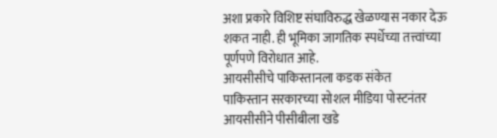अशा प्रकारे विशिष्ट संघाविरुद्ध खेळण्यास नकार देऊ शकत नाही. ही भूमिका जागतिक स्पर्धेच्या तत्त्वांच्या पूर्णपणे विरोधात आहे.
आयसीसीचे पाकिस्तानला कडक संकेत
पाकिस्तान सरकारच्या सोशल मीडिया पोस्टनंतर आयसीसीने पीसीबीला खडे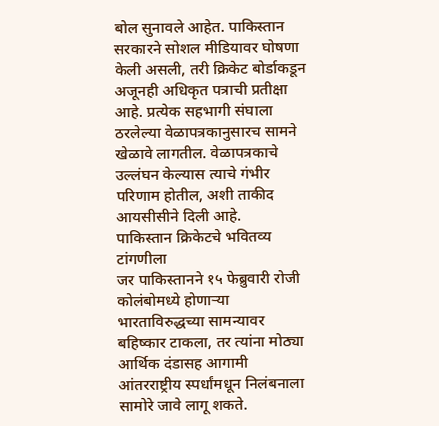बोल सुनावले आहेत. पाकिस्तान सरकारने सोशल मीडियावर घोषणा केली असली, तरी क्रिकेट बोर्डाकडून अजूनही अधिकृत पत्राची प्रतीक्षा आहे. प्रत्येक सहभागी संघाला ठरलेल्या वेळापत्रकानुसारच सामने खेळावे लागतील. वेळापत्रकाचे उल्लंघन केल्यास त्याचे गंभीर परिणाम होतील, अशी ताकीद आयसीसीने दिली आहे.
पाकिस्तान क्रिकेटचे भवितव्य टांगणीला
जर पाकिस्तानने १५ फेब्रुवारी रोजी कोलंबोमध्ये होणाऱ्या भारताविरुद्धच्या सामन्यावर बहिष्कार टाकला, तर त्यांना मोठ्या आर्थिक दंडासह आगामी आंतरराष्ट्रीय स्पर्धांमधून निलंबनाला सामोरे जावे लागू शकते.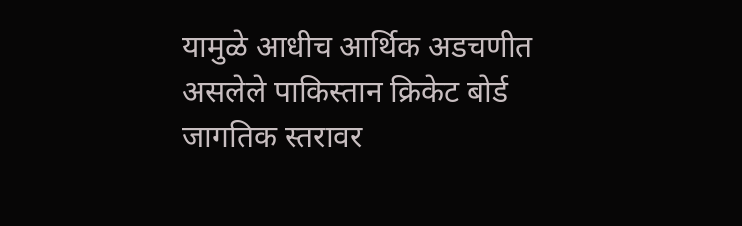यामुळे आधीच आर्थिक अडचणीत असलेले पाकिस्तान क्रिकेट बोर्ड जागतिक स्तरावर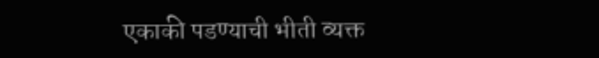एकाकी पडण्याची भीती व्यक्त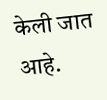केली जात आहे.